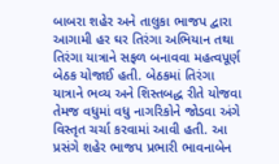બાબરા શહેર અને તાલુકા ભાજપ દ્વારા આગામી હર ઘર તિરંગા અભિયાન તથા તિરંગા યાત્રાને સફળ બનાવવા મહત્વપૂર્ણ બેઠક યોજાઈ હતી. બેઠકમાં તિરંગા યાત્રાને ભવ્ય અને શિસ્તબદ્ધ રીતે યોજવા તેમજ વધુમાં વધુ નાગરિકોને જોડવા અંગે વિસ્તૃત ચર્ચા કરવામાં આવી હતી. આ પ્રસંગે શહેર ભાજપ પ્રભારી ભાવનાબેન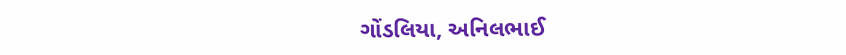ગોંડલિયા, અનિલભાઈ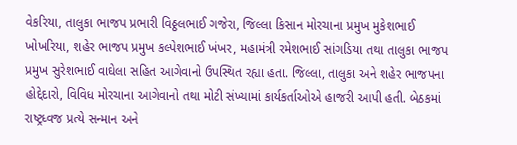વેકરિયા, તાલુકા ભાજપ પ્રભારી વિઠ્ઠલભાઈ ગજેરા, જિલ્લા કિસાન મોરચાના પ્રમુખ મુકેશભાઈ ખોખરિયા, શહેર ભાજપ પ્રમુખ કલ્પેશભાઈ ખંખર, મહામંત્રી રમેશભાઈ સાંગડિયા તથા તાલુકા ભાજપ પ્રમુખ સુરેશભાઈ વાઘેલા સહિત આગેવાનો ઉપસ્થિત રહ્યા હતા. જિલ્લા, તાલુકા અને શહેર ભાજપના હોદ્દેદારો, વિવિધ મોરચાના આગેવાનો તથા મોટી સંખ્યામાં કાર્યકર્તાઓએ હાજરી આપી હતી. બેઠકમાં રાષ્ટ્રધ્વજ પ્રત્યે સન્માન અને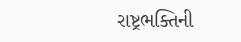રાષ્ટ્રભક્તિની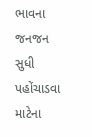ભાવના જનજન સુધી પહોંચાડવા માટેના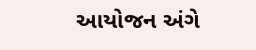આયોજન અંગે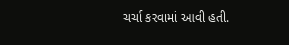ચર્ચા કરવામાં આવી હતી.